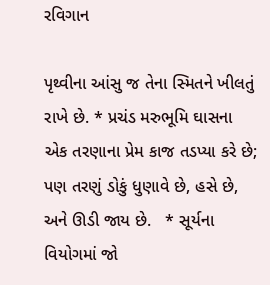રવિગાન

પૃથ્વીના આંસુ જ તેના સ્મિતને ખીલતું રાખે છે. * પ્રચંડ મરુભૂમિ ઘાસના એક તરણાના પ્રેમ કાજ તડપ્યા કરે છે; પણ તરણું ડોકું ધુણાવે છે, હસે છે, અને ઊડી જાય છે.   * સૂર્યના વિયોગમાં જો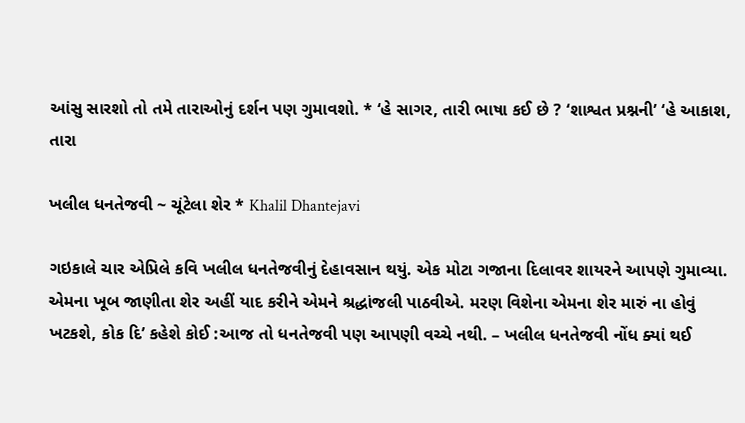આંસુ સારશો તો તમે તારાઓનું દર્શન પણ ગુમાવશો. * ‘હે સાગર, તારી ભાષા કઈ છે ? ‘શાશ્વત પ્રશ્નની’ ‘હે આકાશ, તારા

ખલીલ ધનતેજવી ~ ચૂંટેલા શેર * Khalil Dhantejavi

ગઇકાલે ચાર એપ્રિલે કવિ ખલીલ ધનતેજવીનું દેહાવસાન થયું. એક મોટા ગજાના દિલાવર શાયરને આપણે ગુમાવ્યા. એમના ખૂબ જાણીતા શેર અહીં યાદ કરીને એમને શ્રદ્ધાંજલી પાઠવીએ. મરણ વિશેના એમના શેર મારું ના હોવું ખટકશે, કોક દિ’ કહેશે કોઈ :આજ તો ધનતેજવી પણ આપણી વચ્ચે નથી. – ખલીલ ધનતેજવી નોંધ ક્યાં થઈ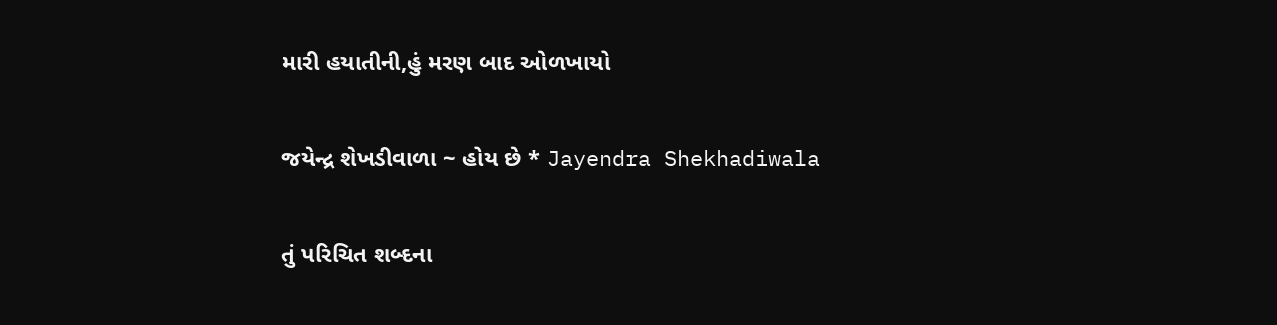મારી હયાતીની,હું મરણ બાદ ઓળખાયો

જયેન્દ્ર શેખડીવાળા ~ હોય છે * Jayendra Shekhadiwala

તું પરિચિત શબ્દના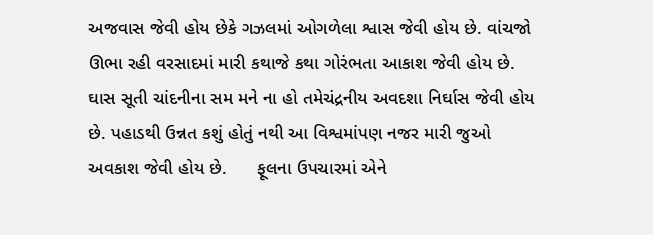અજવાસ જેવી હોય છેકે ગઝલમાં ઓગળેલા શ્વાસ જેવી હોય છે. વાંચજો ઊભા રહી વરસાદમાં મારી કથાજે કથા ગોરંભતા આકાશ જેવી હોય છે. ઘાસ સૂતી ચાંદનીના સમ મને ના હો તમેચંદ્રનીય અવદશા નિર્ઘાસ જેવી હોય છે. પહાડથી ઉન્નત કશું હોતું નથી આ વિશ્વમાંપણ નજર મારી જુઓ અવકાશ જેવી હોય છે.      ફૂલના ઉપચારમાં એને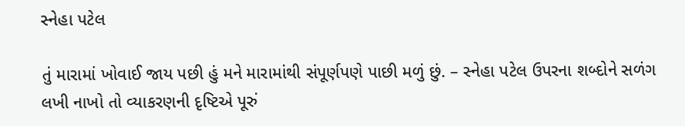સ્નેહા પટેલ

તું મારામાં ખોવાઈ જાય પછી હું મને મારામાંથી સંપૂર્ણપણે પાછી મળું છું. – સ્નેહા પટેલ ઉપરના શબ્દોને સળંગ લખી નાખો તો વ્યાકરણની દૃષ્ટિએ પૂરું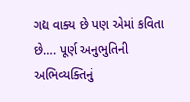ગદ્ય વાક્ય છે પણ એમાં કવિતા છે…. પૂર્ણ અનુભુતિની અભિવ્યક્તિનું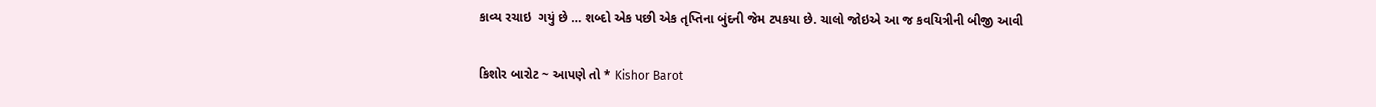કાવ્ય રચાઇ  ગયું છે … શબ્દો એક પછી એક તૃપ્તિના બુંદની જેમ ટપકયા છે. ચાલો જોઇએ આ જ કવયિત્રીની બીજી આવી

કિશોર બારોટ ~ આપણે તો * Kishor Barot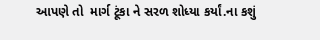આપણે તો  માર્ગ ટૂંકા ને સરળ શોધ્યા કર્યાં.ના કશું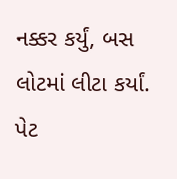નક્કર કર્યું, બસ લોટમાં લીટા કર્યાં. પેટ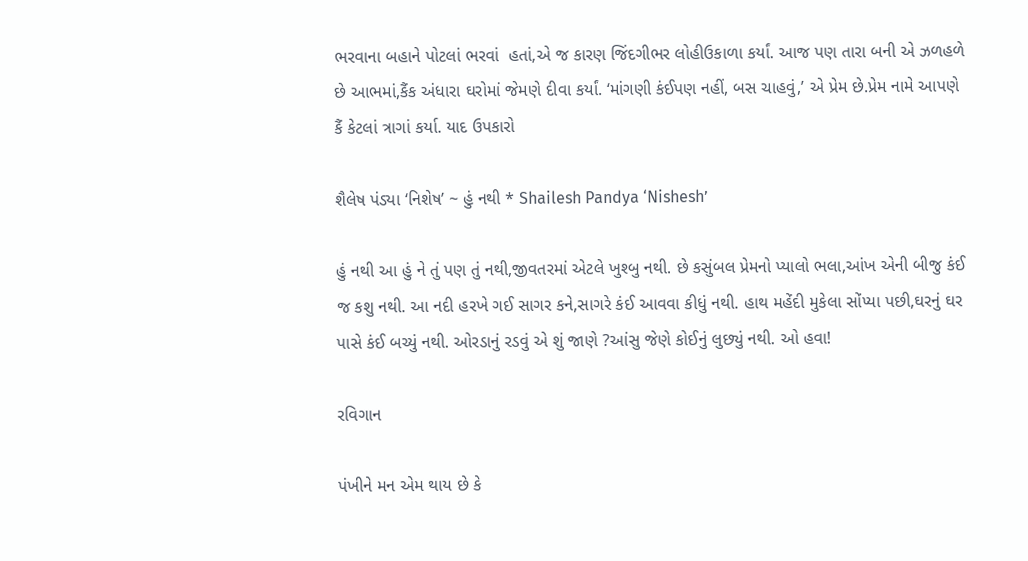ભરવાના બહાને પોટલાં ભરવાં  હતાં,એ જ કારણ જિંદગીભર લોહીઉકાળા કર્યાં. આજ પણ તારા બની એ ઝળહળે છે આભમાં,કૈંક અંધારા ઘરોમાં જેમણે દીવા કર્યાં. ‘માંગણી કંઈપણ નહીં, બસ ચાહવું,’ એ પ્રેમ છે.પ્રેમ નામે આપણે કૈં કેટલાં ત્રાગાં કર્યા. યાદ ઉપકારો

શૈલેષ પંડ્યા ‘નિશેષ’ ~ હું નથી * Shailesh Pandya ‘Nishesh’

હું નથી આ હું ને તું પણ તું નથી,જીવતરમાં એટલે ખુશ્બુ નથી. છે કસુંબલ પ્રેમનો પ્યાલો ભલા,આંખ એની બીજુ કંઈ જ કશુ નથી. આ નદી હરખે ગઈ સાગર કને,સાગરે કંઈ આવવા કીધું નથી. હાથ મહેંદી મુકેલા સોંપ્યા પછી,ઘરનું ઘર પાસે કંઈ બચ્યું નથી. ઓરડાનું રડવું એ શું જાણે ?આંસુ જેણે કોઈનું લુછ્યું નથી. ઓ હવા!

રવિગાન

પંખીને મન એમ થાય છે કે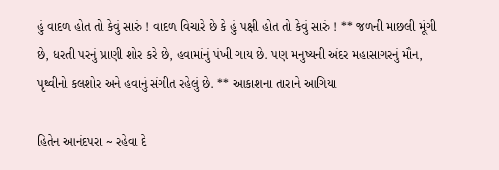હું વાદળ હોત તો કેવું સારું ! વાદળ વિચારે છે કે હું પક્ષી હોત તો કેવું સારું ! ** જળની માછલી મૂંગી છે, ધરતી પરનું પ્રાણી શોર કરે છે, હવામાંનું પંખી ગાય છે. પણ મનુષ્યની અંદર મહાસાગરનું મૌન, પૃથ્વીનો કલશોર અને હવાનું સંગીત રહેલું છે. ** આકાશના તારાને આગિયા

હિતેન આનંદપરા ~ રહેવા દે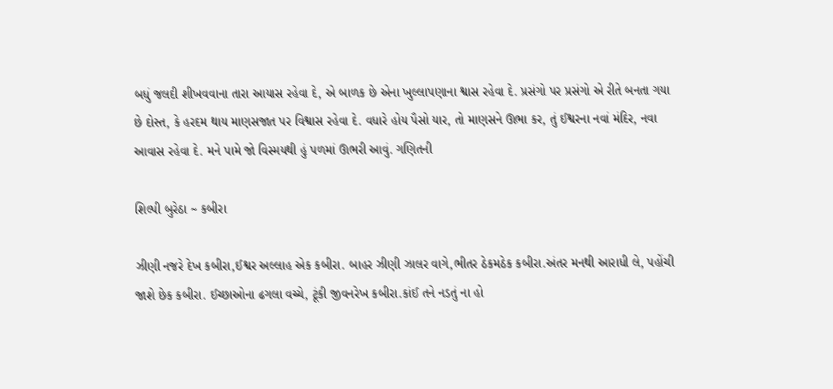બધું જલદી શીખવવાના તારા આયાસ રહેવા દે, એ બાળક છે એના ખુલ્લાપણાના શ્વાસ રહેવા દે. પ્રસંગો પર પ્રસંગો એ રીતે બનતા ગયા છે દોસ્ત, કે હરદમ થાય માણસજાત પર વિશ્વાસ રહેવા દે. વધારે હોય પૈસો યાર, તો માણસને ઊભા કર, તું ઈશ્વરના નવાં મંદિર, નવા આવાસ રહેવા દે. મને પામે જો વિસ્મયથી હું પળમાં ઊભરી આવું. ગણિતની

શિલ્પી બુરેઠા ~ કબીરા

ઝીણી નજરે દેખ કબીરા,ઈશ્વર અલ્લાહ એક કબીરા. બાહર ઝીણી ઝાલર વાગે,ભીતર ઠેકમઠેક કબીરા.અંતર મનથી આરાધી લે, પહોંચી જાશે છેક કબીરા. ઈચ્છાઓના ઢગલા વચ્ચે, ટૂંકી જીવનરેખ કબીરા.કાંઈ તને નડતું ના હો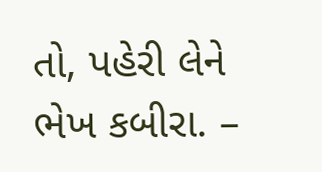તો, પહેરી લેને ભેખ કબીરા. –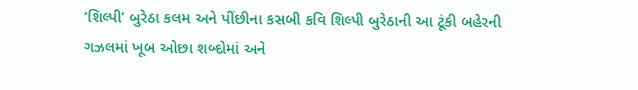‘શિલ્પી’ બુરેઠા કલમ અને પીંછીના કસબી કવિ શિલ્પી બુરેઠાની આ ટૂંકી બહેરની ગઝલમાં ખૂબ ઓછા શબ્દોમાં અને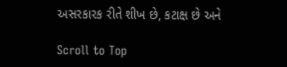અસરકારક રીતે શીખ છે, કટાક્ષ છે અને

Scroll to Top